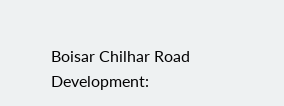Boisar Chilhar Road Development: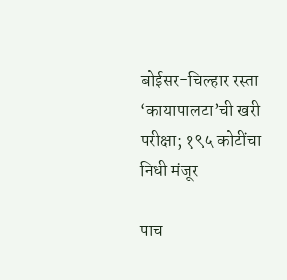बोईसर-चिल्हार रस्ता ‘कायापालटा’ची खरी परीक्षा; १९५ कोटींचा निधी मंजूर

पाच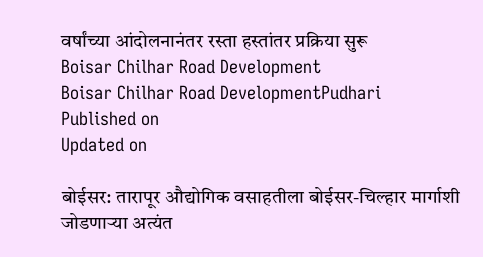वर्षांच्या आंदोलनानंतर रस्ता हस्तांतर प्रक्रिया सुरू
Boisar Chilhar Road Development
Boisar Chilhar Road DevelopmentPudhari
Published on
Updated on

बोईसर: तारापूर औद्योगिक वसाहतीला बोईसर-चिल्हार मार्गाशी जोडणाऱ्या अत्यंत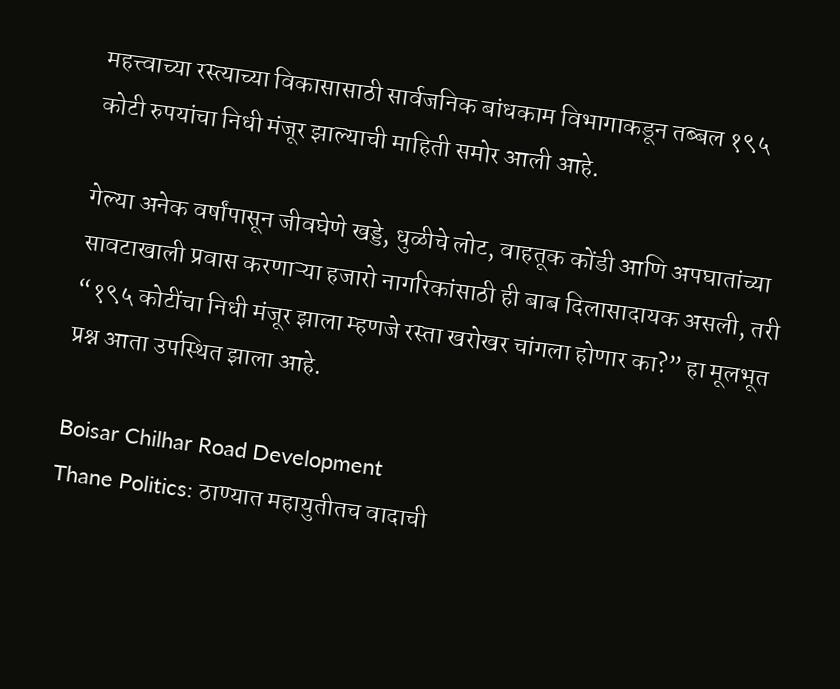महत्त्वाच्या रस्त्याच्या विकासासाठी सार्वजनिक बांधकाम विभागाकडून तब्बल १९५ कोटी रुपयांचा निधी मंजूर झाल्याची माहिती समोर आली आहे.

गेल्या अनेक वर्षांपासून जीवघेणे खड्डे, धुळीचे लोट, वाहतूक कोंडी आणि अपघातांच्या सावटाखाली प्रवास करणाऱ्या हजारो नागरिकांसाठी ही बाब दिलासादायक असली, तरी “१९५ कोटींचा निधी मंजूर झाला म्हणजे रस्ता खरोखर चांगला होणार का?” हा मूलभूत प्रश्न आता उपस्थित झाला आहे.

Boisar Chilhar Road Development
Thane Politics: ठाण्यात महायुतीतच वादाची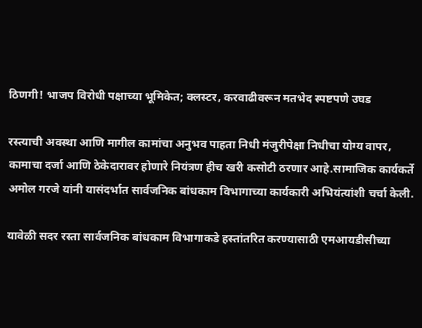ठिणगी! भाजप विरोधी पक्षाच्या भूमिकेत; क्लस्टर, करवाढीवरून मतभेद स्पष्टपणे उघड

रस्त्याची अवस्था आणि मागील कामांचा अनुभव पाहता निधी मंजुरीपेक्षा निधीचा योग्य वापर, कामाचा दर्जा आणि ठेकेदारावर होणारे नियंत्रण हीच खरी कसोटी ठरणार आहे.सामाजिक कार्यकर्ते अमोल गरजे यांनी यासंदर्भात सार्वजनिक बांधकाम विभागाच्या कार्यकारी अभियंत्यांशी चर्चा केली.

यावेळी सदर रस्ता सार्वजनिक बांधकाम विभागाकडे हस्तांतरित करण्यासाठी एमआयडीसीच्या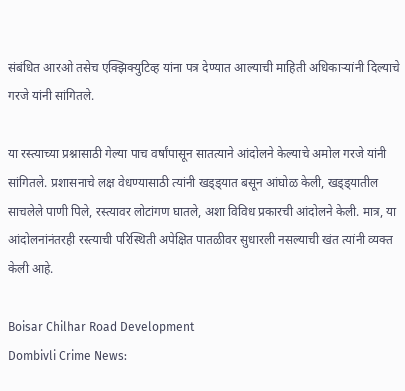संबंधित आरओ तसेच एक्झिक्युटिव्ह यांना पत्र देण्यात आल्याची माहिती अधिकाऱ्यांनी दिल्याचे गरजे यांनी सांगितले.

या रस्त्याच्या प्रश्नासाठी गेल्या पाच वर्षांपासून सातत्याने आंदोलने केल्याचे अमोल गरजे यांनी सांगितले. प्रशासनाचे लक्ष वेधण्यासाठी त्यांनी खड्ड्यात बसून आंघोळ केली, खड्ड्यातील साचलेले पाणी पिले, रस्त्यावर लोटांगण घातले, अशा विविध प्रकारची आंदोलने केली. मात्र, या आंदोलनांनंतरही रस्त्याची परिस्थिती अपेक्षित पातळीवर सुधारली नसल्याची खंत त्यांनी व्यक्त केली आहे.

Boisar Chilhar Road Development
Dombivli Crime News: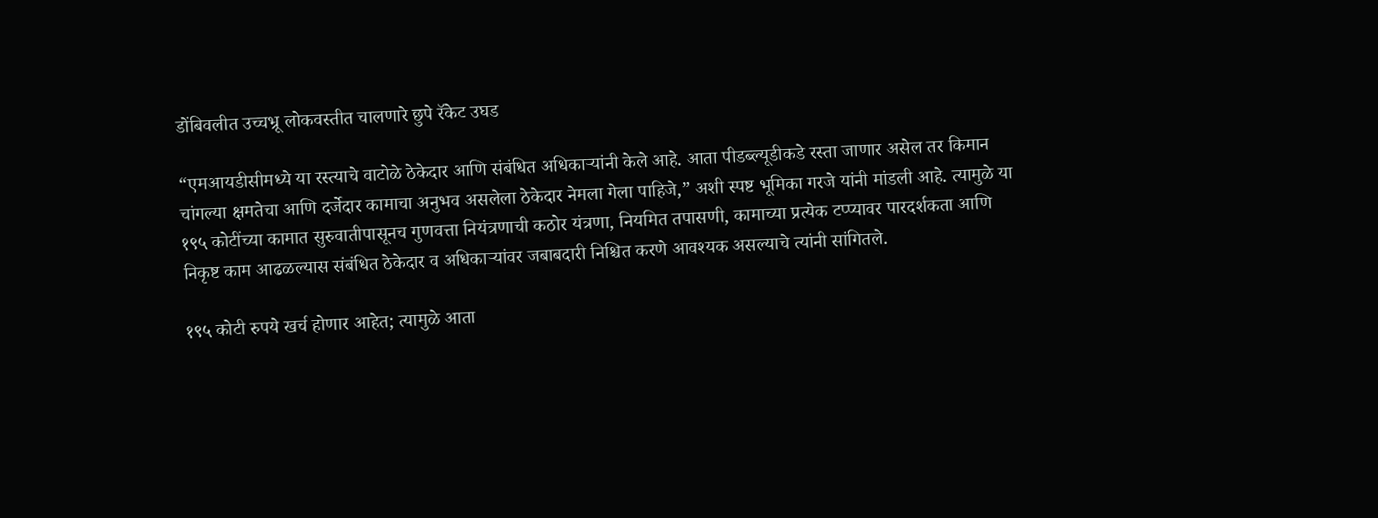डोंबिवलीत उच्चभ्रू लोकवस्तीत चालणारे छुपे रॅकेट उघड

“एमआयडीसीमध्ये या रस्त्याचे वाटोळे ठेकेदार आणि संबंधित अधिकाऱ्यांनी केले आहे. आता पीडब्ल्यूडीकडे रस्ता जाणार असेल तर किमान चांगल्या क्षमतेचा आणि दर्जेदार कामाचा अनुभव असलेला ठेकेदार नेमला गेला पाहिजे,” अशी स्पष्ट भूमिका गरजे यांनी मांडली आहे. त्यामुळे या १९५ कोटींच्या कामात सुरुवातीपासूनच गुणवत्ता नियंत्रणाची कठोर यंत्रणा, नियमित तपासणी, कामाच्या प्रत्येक टप्प्यावर पारदर्शकता आणि निकृष्ट काम आढळल्यास संबंधित ठेकेदार व अधिकाऱ्यांवर जबाबदारी निश्चित करणे आवश्यक असल्याचे त्यांनी सांगितले.

१९५ कोटी रुपये खर्च होणार आहेत; त्यामुळे आता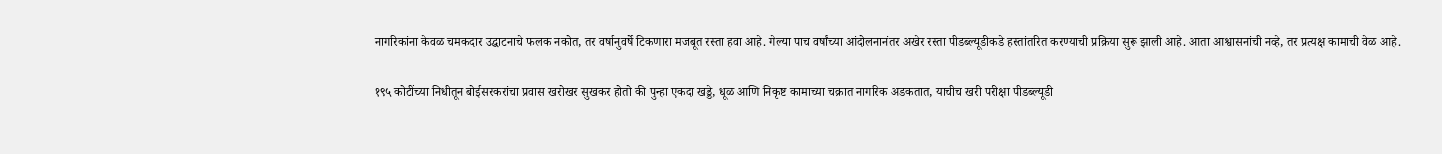नागरिकांना केवळ चमकदार उद्घाटनाचे फलक नकोत, तर वर्षानुवर्षे टिकणारा मजबूत रस्ता हवा आहे. गेल्या पाच वर्षांच्या आंदोलनानंतर अखेर रस्ता पीडब्ल्यूडीकडे हस्तांतरित करण्याची प्रक्रिया सुरू झाली आहे. आता आश्वासनांची नव्हे, तर प्रत्यक्ष कामाची वेळ आहे.

१९५ कोटींच्या निधीतून बोईसरकरांचा प्रवास खरोखर सुखकर होतो की पुन्हा एकदा खड्डे, धूळ आणि निकृष्ट कामाच्या चक्रात नागरिक अडकतात, याचीच खरी परीक्षा पीडब्ल्यूडी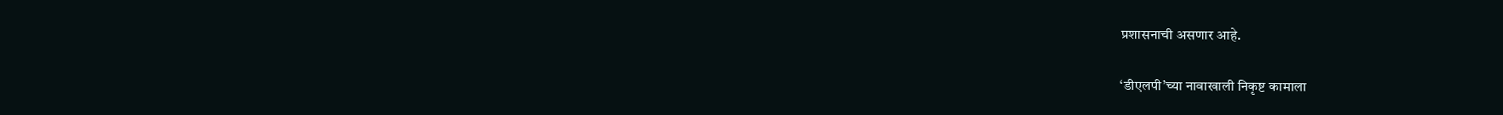प्रशासनाची असणार आहे.

‘डीएलपी’च्या नावाखाली निकृष्ट कामाला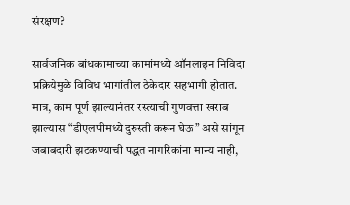संरक्षण?

सार्वजनिक बांधकामाच्या कामांमध्ये ऑनलाइन निविदा प्रक्रियेमुळे विविध भागांतील ठेकेदार सहभागी होतात. मात्र, काम पूर्ण झाल्यानंतर रस्त्याची गुणवत्ता खराब झाल्यास “डीएलपीमध्ये दुरुस्ती करून घेऊ” असे सांगून जबाबदारी झटकण्याची पद्धत नागरिकांना मान्य नाही,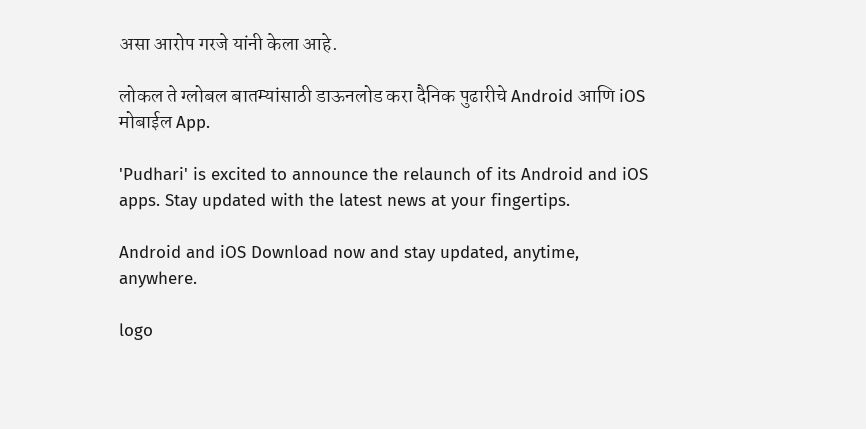असा आरोप गरजे यांनी केला आहे.

लोकल ते ग्लोबल बातम्यांसाठी डाऊनलोड करा दैनिक पुढारीचे Android आणि iOS मोबाईल App.

'Pudhari' is excited to announce the relaunch of its Android and iOS apps. Stay updated with the latest news at your fingertips.

Android and iOS Download now and stay updated, anytime, anywhere.

logo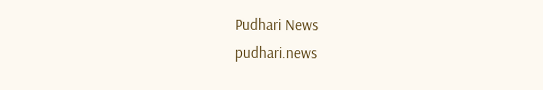Pudhari News
pudhari.news